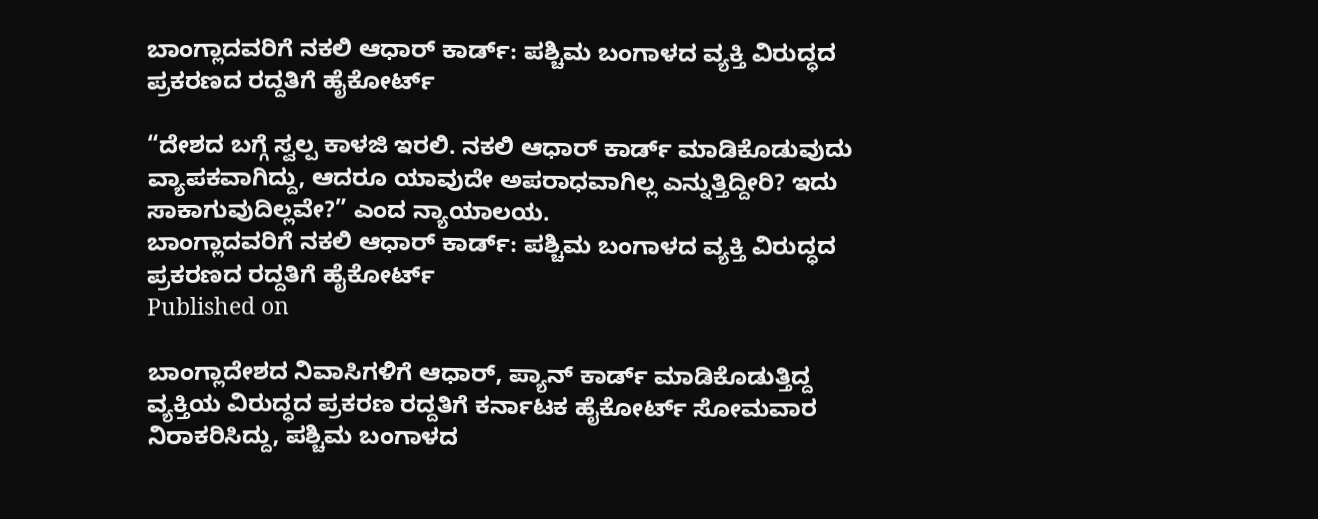ಬಾಂಗ್ಲಾದವರಿಗೆ ನಕಲಿ ಆಧಾರ್‌ ಕಾರ್ಡ್‌: ಪಶ್ಚಿಮ ಬಂಗಾಳದ ವ್ಯಕ್ತಿ ವಿರುದ್ಧದ ಪ್ರಕರಣದ ರದ್ದತಿಗೆ ಹೈಕೋರ್ಟ್‌

“ದೇಶದ ಬಗ್ಗೆ ಸ್ವಲ್ಪ ಕಾಳಜಿ ಇರಲಿ. ನಕಲಿ ಆಧಾರ್‌ ಕಾರ್ಡ್‌ ಮಾಡಿಕೊಡುವುದು ವ್ಯಾಪಕವಾಗಿದ್ದು, ಆದರೂ ಯಾವುದೇ ಅಪರಾಧವಾಗಿಲ್ಲ ಎನ್ನುತ್ತಿದ್ದೀರಿ? ಇದು ಸಾಕಾಗುವುದಿಲ್ಲವೇ?” ಎಂದ ನ್ಯಾಯಾಲಯ.
ಬಾಂಗ್ಲಾದವರಿಗೆ ನಕಲಿ ಆಧಾರ್‌ ಕಾರ್ಡ್‌: ಪಶ್ಚಿಮ ಬಂಗಾಳದ ವ್ಯಕ್ತಿ ವಿರುದ್ಧದ ಪ್ರಕರಣದ ರದ್ದತಿಗೆ ಹೈಕೋರ್ಟ್‌
Published on

ಬಾಂಗ್ಲಾದೇಶದ ನಿವಾಸಿಗಳಿಗೆ ಆಧಾರ್‌, ಪ್ಯಾನ್‌ ಕಾರ್ಡ್‌ ಮಾಡಿಕೊಡುತ್ತಿದ್ದ ವ್ಯಕ್ತಿಯ ವಿರುದ್ಧದ ಪ್ರಕರಣ ರದ್ದತಿಗೆ ಕರ್ನಾಟಕ ಹೈಕೋರ್ಟ್‌ ಸೋಮವಾರ ನಿರಾಕರಿಸಿದ್ದು, ಪಶ್ಚಿಮ ಬಂಗಾಳದ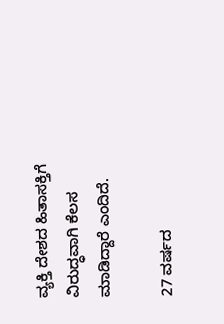ವ್ಯಕ್ತಿ ದೇಶದ ಹಿತಾಸಕ್ತಿಗೆ ವಿರುದ್ಧವಾಗಿ ಕೆಲಸ ಮಾಡಿದ್ದಾರೆ ಎಂದಿದೆ.

27 ವರ್ಷದ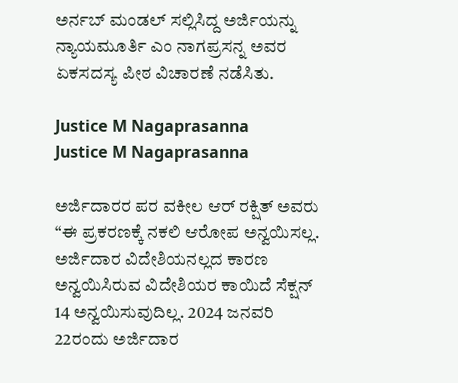ಅರ್ನಬ್‌ ಮಂಡಲ್‌ ಸಲ್ಲಿಸಿದ್ದ ಅರ್ಜಿಯನ್ನು ನ್ಯಾಯಮೂರ್ತಿ ಎಂ ನಾಗಪ್ರಸನ್ನ ಅವರ ಏಕಸದಸ್ಯ ಪೀಠ ವಿಚಾರಣೆ ನಡೆಸಿತು.

Justice M Nagaprasanna
Justice M Nagaprasanna

ಅರ್ಜಿದಾರರ ಪರ ವಕೀಲ ಆರ್‌ ರಕ್ಷಿತ್‌ ಅವರು “ಈ ಪ್ರಕರಣಕ್ಕೆ ನಕಲಿ ಆರೋಪ ಅನ್ವಯಿಸಲ್ಲ. ಅರ್ಜಿದಾರ ವಿದೇಶಿಯನಲ್ಲದ ಕಾರಣ ಅನ್ವಯಿಸಿರುವ ವಿದೇಶಿಯರ ಕಾಯಿದೆ ಸೆಕ್ಷನ್‌ 14 ಅನ್ವಯಿಸುವುದಿಲ್ಲ. 2024 ಜನವರಿ 22ರಂದು ಅರ್ಜಿದಾರ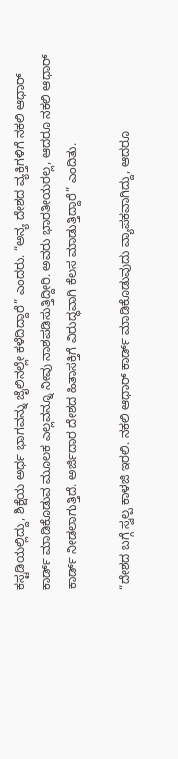ಕಸ್ಟಡಿಯಲ್ಲಿದ್ದು, ಶಿಕ್ಷೆಯ ಅರ್ಧ ಭಾಗವನ್ನು ಜೈಲಿನಲ್ಲೇ ಕಳೆದಿದ್ದಾರೆ” ಎಂದರು. “ಅನ್ಯ ದೇಶದ ವ್ಯಕ್ತಿಗಳಿಗೆ ನಕಲಿ ಆಧಾರ್‌ ಕಾರ್ಡ್‌ ಮಾಡಿಕೊಡುವ ಮೂಲಕ ಎಲ್ಲವನ್ನೂ ನೀವು ನಾಶಪಡಿಸುತ್ತಿದ್ದೀರಿ. ಅವರು ಭಾರತೀಯರಲ್ಲ, ಆದರೂ ನಕಲಿ ಆಧಾರ್‌ ಕಾರ್ಡ್‌ ನೀಡಲಾಗುತ್ತಿದೆ. ಅರ್ಜಿದಾರ ದೇಶದ ಹಿತಾಸಕ್ತಿಗೆ ವಿರುದ್ಧವಾಗಿ ಕೆಲಸ ಮಾಡುತ್ತಿದ್ದಾರೆ” ಎಂದಿತು.

“ದೇಶದ ಬಗ್ಗೆ ಸ್ವಲ್ಪ ಕಾಳಜಿ ಇರಲಿ. ನಕಲಿ ಆಧಾರ್‌ ಕಾರ್ಡ್‌ ಮಾಡಿಕೊಡುವುದು ವ್ಯಾಪಕವಾಗಿದ್ದು, ಆದರೂ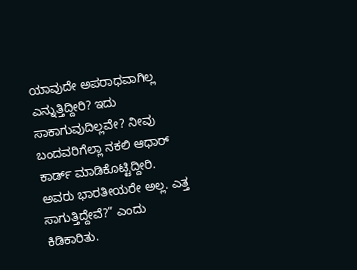ಯಾವುದೇ ಅಪರಾಧವಾಗಿಲ್ಲ ಎನ್ನುತ್ತಿದ್ದೀರಿ? ಇದು ಸಾಕಾಗುವುದಿಲ್ಲವೇ? ನೀವು ಬಂದವರಿಗೆಲ್ಲಾ ನಕಲಿ ಆಧಾರ್‌ ಕಾರ್ಡ್‌ ಮಾಡಿಕೊಟ್ಟಿದ್ದೀರಿ. ಅವರು ಭಾರತೀಯರೇ ಅಲ್ಲ. ಎತ್ತ ಸಾಗುತ್ತಿದ್ದೇವೆ?” ಎಂದು ಕಿಡಿಕಾರಿತು.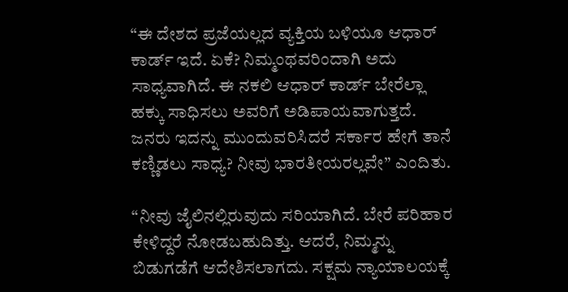“ಈ ದೇಶದ ಪ್ರಜೆಯಲ್ಲದ ವ್ಯಕ್ತಿಯ ಬಳಿಯೂ ಆಧಾರ್‌ ಕಾರ್ಡ್‌ ಇದೆ. ಏಕೆ? ನಿಮ್ಮಂಥವರಿಂದಾಗಿ ಅದು ಸಾಧ್ಯವಾಗಿದೆ. ಈ ನಕಲಿ ಆಧಾರ್‌ ಕಾರ್ಡ್‌ ಬೇರೆಲ್ಲಾ ಹಕ್ಕು ಸಾಧಿಸಲು ಅವರಿಗೆ ಅಡಿಪಾಯವಾಗುತ್ತದೆ. ಜನರು ಇದನ್ನು ಮುಂದುವರಿಸಿದರೆ ಸರ್ಕಾರ ಹೇಗೆ ತಾನೆ ಕಣ್ಣಿಡಲು ಸಾಧ್ಯ? ನೀವು ಭಾರತೀಯರಲ್ಲವೇ” ಎಂದಿತು.

“ನೀವು ಜೈಲಿನಲ್ಲಿರುವುದು ಸರಿಯಾಗಿದೆ. ಬೇರೆ ಪರಿಹಾರ ಕೇಳಿದ್ದರೆ ನೋಡಬಹುದಿತ್ತು. ಆದರೆ, ನಿಮ್ಮನ್ನು ಬಿಡುಗಡೆಗೆ ಆದೇಶಿಸಲಾಗದು. ಸಕ್ಷಮ ನ್ಯಾಯಾಲಯಕ್ಕೆ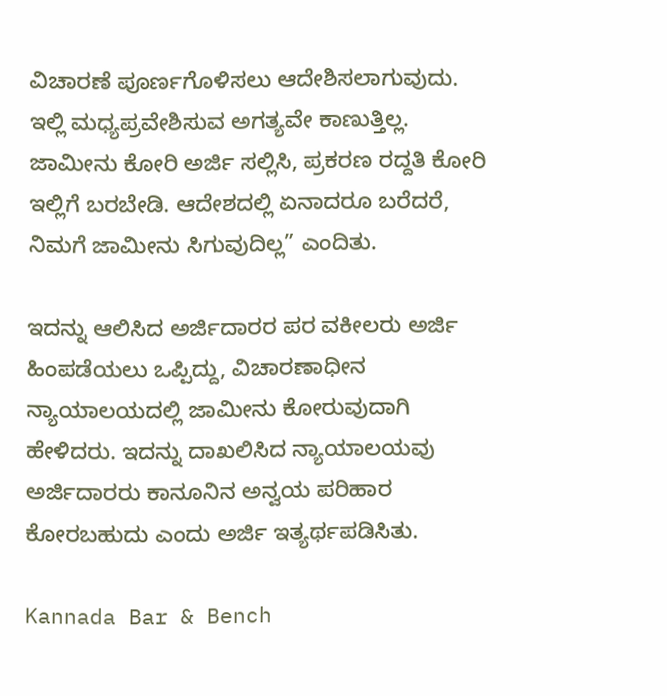ವಿಚಾರಣೆ ಪೂರ್ಣಗೊಳಿಸಲು ಆದೇಶಿಸಲಾಗುವುದು. ಇಲ್ಲಿ ಮಧ್ಯಪ್ರವೇಶಿಸುವ ಅಗತ್ಯವೇ ಕಾಣುತ್ತಿಲ್ಲ. ಜಾಮೀನು ಕೋರಿ ಅರ್ಜಿ ಸಲ್ಲಿಸಿ, ಪ್ರಕರಣ ರದ್ದತಿ ಕೋರಿ ಇಲ್ಲಿಗೆ ಬರಬೇಡಿ. ಆದೇಶದಲ್ಲಿ ಏನಾದರೂ ಬರೆದರೆ, ನಿಮಗೆ ಜಾಮೀನು ಸಿಗುವುದಿಲ್ಲ” ಎಂದಿತು.

ಇದನ್ನು ಆಲಿಸಿದ ಅರ್ಜಿದಾರರ ಪರ ವಕೀಲರು ಅರ್ಜಿ ಹಿಂಪಡೆಯಲು ಒಪ್ಪಿದ್ದು, ವಿಚಾರಣಾಧೀನ ನ್ಯಾಯಾಲಯದಲ್ಲಿ ಜಾಮೀನು ಕೋರುವುದಾಗಿ ಹೇಳಿದರು. ಇದನ್ನು ದಾಖಲಿಸಿದ ನ್ಯಾಯಾಲಯವು ಅರ್ಜಿದಾರರು ಕಾನೂನಿನ ಅನ್ವಯ ಪರಿಹಾರ ಕೋರಬಹುದು ಎಂದು ಅರ್ಜಿ ಇತ್ಯರ್ಥಪಡಿಸಿತು.

Kannada Bar & Bench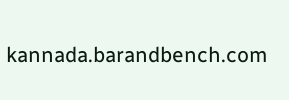kannada.barandbench.com